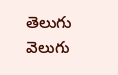తెలుగు వెలుగు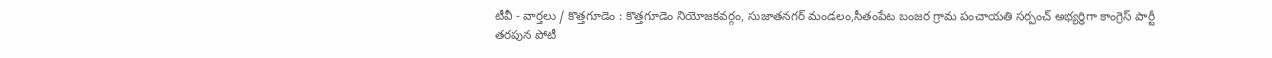టీవీ - వార్తలు / కొత్తగూడెం : కొత్తగూడెం నియోజకవర్గం, సుజాతనగర్ మండలం,సీతంపేట బంజర గ్రామ పంచాయతి సర్పంచ్ అభ్యర్థిగా కాంగ్రెస్ పార్టీ తరపున పోటీ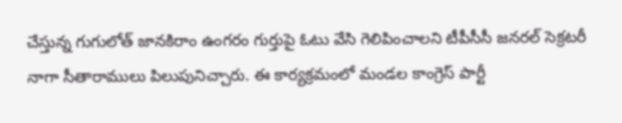చేస్తున్న గుగులోత్ జానకిరాం ఉంగరం గుర్తుపై ఓటు వేసి గెలిపించాలని టీపీసీసీ జనరల్ సెక్రటరీ నాగా సీతారాములు పిలుపునిచ్చారు. ఈ కార్యక్రమంలో మండల కాంగ్రెస్ పార్టీ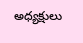అధ్యక్షులు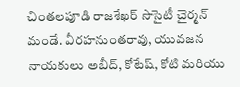చింతలపూడి రాజశేఖర్ సొసైటీ చైర్మన్ మండే. వీరహనుంతరావు, యువజన నాయకులు అబీద్, కోటేష్, కోటి మరియు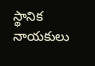స్థానిక నాయకులు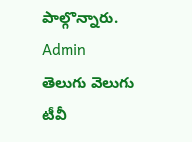పాల్గొన్నారు.
Admin
తెలుగు వెలుగు టీవీ